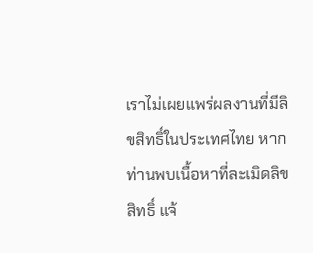เราไม่เผยแพร่ผลงานที่มีลิขสิทธิ์ในประเทศไทย หากท่านพบเนื้อหาที่ละเมิดลิขสิทธิ์ แจ้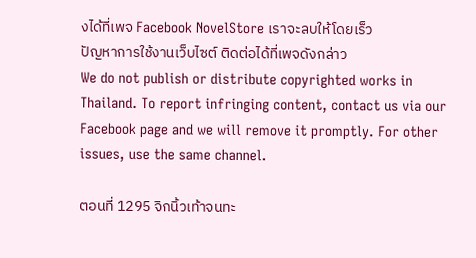งได้ที่เพจ Facebook NovelStore เราจะลบให้โดยเร็ว
ปัญหาการใช้งานเว็บไซต์ ติดต่อได้ที่เพจดังกล่าว
We do not publish or distribute copyrighted works in Thailand. To report infringing content, contact us via our Facebook page and we will remove it promptly. For other issues, use the same channel.

ตอนที่ 1295 จิกนิ้วเท้าจนทะ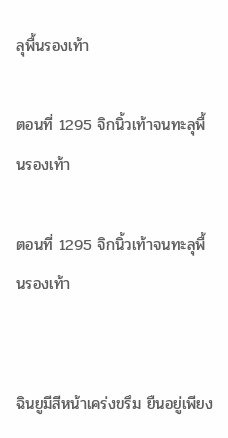ลุพื้นรองเท้า

ตอนที่ 1295 จิกนิ้วเท้าจนทะลุพื้นรองเท้า

ตอนที่ 1295 จิกนิ้วเท้าจนทะลุพื้นรองเท้า


ฉินยูมีสีหน้าเคร่งขรึม ยืนอยู่เพียง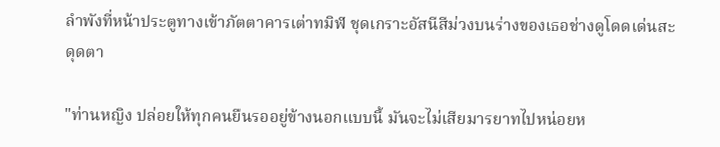ลำพังที่หน้าประตูทางเข้าภัตตาคารเต่าทมิฬ ชุดเกราะอัสนีสีม่วงบนร่างของเธอช่างดูโดดเด่นสะดุดตา

"ท่านหญิง ปล่อยให้ทุกคนยืนรออยู่ข้างนอกแบบนี้ มันจะไม่เสียมารยาทไปหน่อยห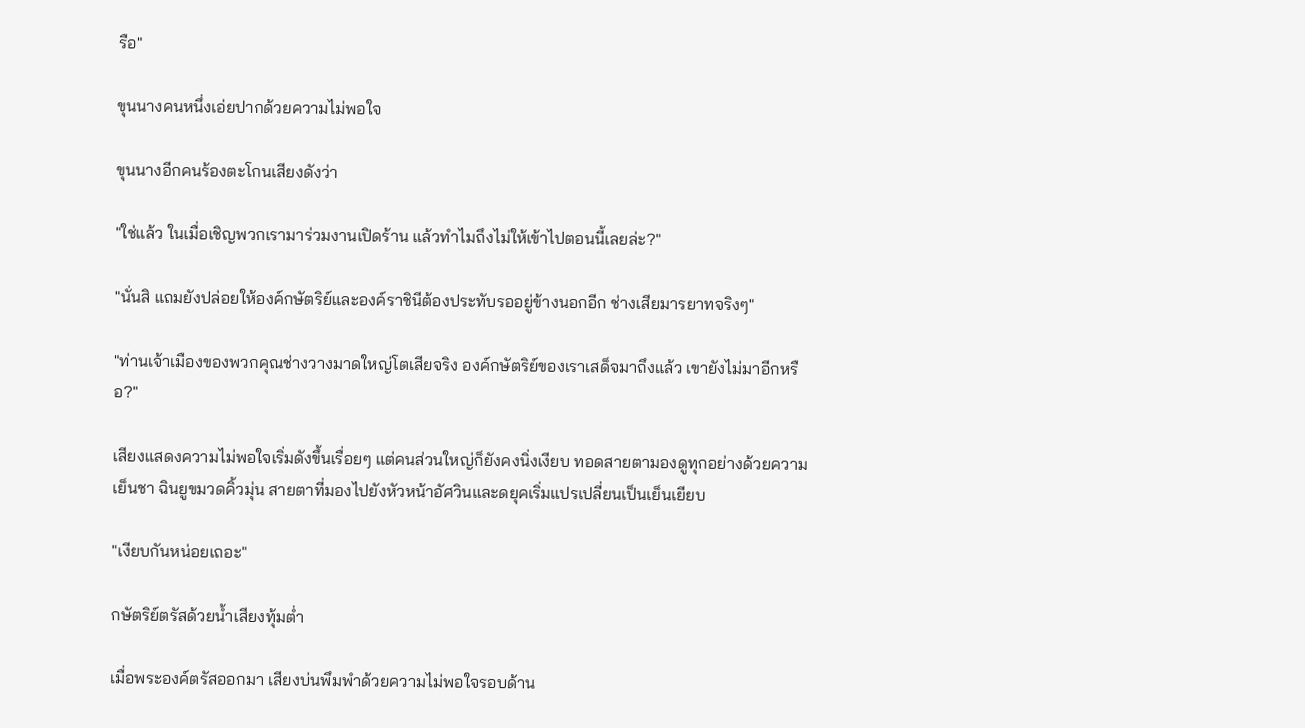รือ"

ขุนนางคนหนึ่งเอ่ยปากด้วยความไม่พอใจ

ขุนนางอีกคนร้องตะโกนเสียงดังว่า

"ใช่แล้ว ในเมื่อเชิญพวกเรามาร่วมงานเปิดร้าน แล้วทำไมถึงไม่ให้เข้าไปตอนนี้เลยล่ะ?"

"นั่นสิ แถมยังปล่อยให้องค์กษัตริย์และองค์ราชินีต้องประทับรออยู่ข้างนอกอีก ช่างเสียมารยาทจริงๆ"

"ท่านเจ้าเมืองของพวกคุณช่างวางมาดใหญ่โตเสียจริง องค์กษัตริย์ของเราเสด็จมาถึงแล้ว เขายังไม่มาอีกหรือ?"

เสียงแสดงความไม่พอใจเริ่มดังขึ้นเรื่อยๆ แต่คนส่วนใหญ่ก็ยังคงนิ่งเงียบ ทอดสายตามองดูทุกอย่างด้วยความเย็นชา ฉินยูขมวดคิ้วมุ่น สายตาที่มองไปยังหัวหน้าอัศวินและดยุคเริ่มแปรเปลี่ยนเป็นเย็นเยียบ

"เงียบกันหน่อยเถอะ"

กษัตริย์ตรัสด้วยน้ำเสียงทุ้มต่ำ

เมื่อพระองค์ตรัสออกมา เสียงบ่นพึมพำด้วยความไม่พอใจรอบด้าน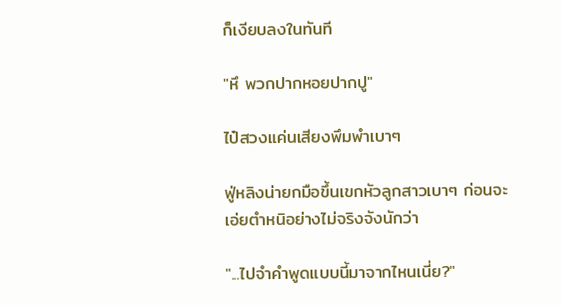ก็เงียบลงในทันที

"หึ พวกปากหอยปากปู"

ไป๋สวงแค่นเสียงพึมพำเบาๆ

ฟู่หลิงน่ายกมือขึ้นเขกหัวลูกสาวเบาๆ ก่อนจะเอ่ยตำหนิอย่างไม่จริงจังนักว่า

"...ไปจำคำพูดแบบนี้มาจากไหนเนี่ย?"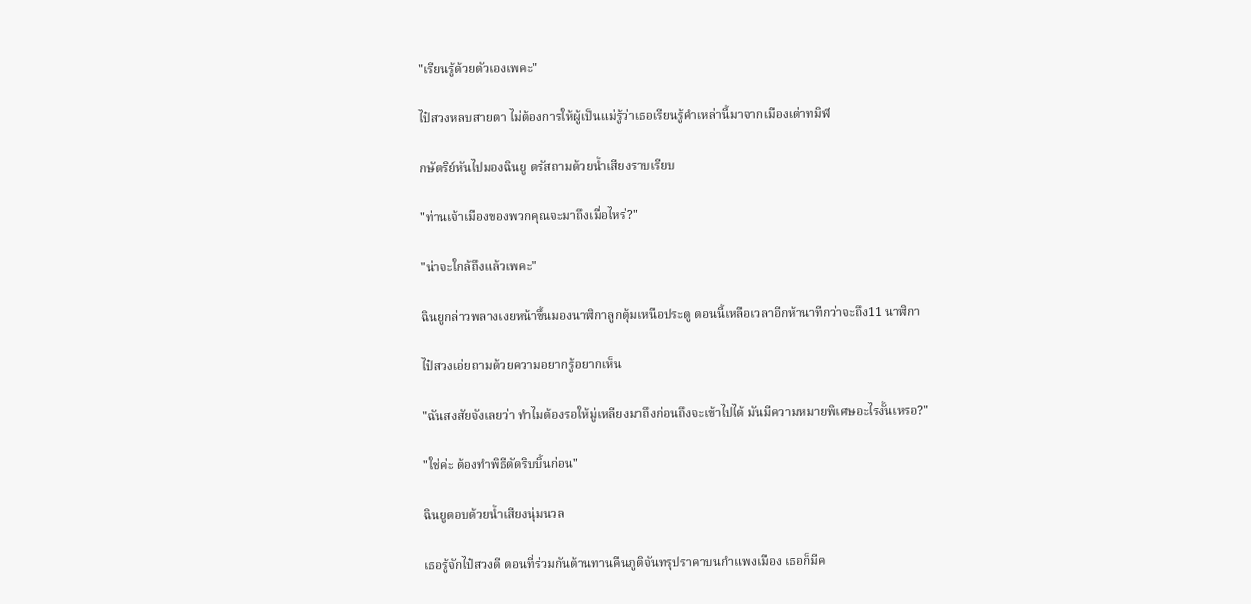"เรียนรู้ด้วยตัวเองเพคะ"

ไป๋สวงหลบสายตา ไม่ต้องการให้ผู้เป็นแม่รู้ว่าเธอเรียนรู้คำเหล่านี้มาจากเมืองเต่าทมิฬ

กษัตริย์หันไปมองฉินยู ตรัสถามด้วยน้ำเสียงราบเรียบ

"ท่านเจ้าเมืองของพวกคุณจะมาถึงเมื่อไหร่?"

"น่าจะใกล้ถึงแล้วเพคะ"

ฉินยูกล่าวพลางเงยหน้าขึ้นมองนาฬิกาลูกตุ้มเหนือประตู ตอนนี้เหลือเวลาอีกห้านาทีกว่าจะถึง11 นาฬิกา

ไป๋สวงเอ่ยถามด้วยความอยากรู้อยากเห็น

"ฉันสงสัยจังเลยว่า ทำไมต้องรอให้มู่เหลียงมาถึงก่อนถึงจะเข้าไปได้ มันมีความหมายพิเศษอะไรงั้นเหรอ?"

"ใช่ค่ะ ต้องทำพิธีตัดริบบิ้นก่อน"

ฉินยูตอบด้วยน้ำเสียงนุ่มนวล

เธอรู้จักไป๋สวงดี ตอนที่ร่วมกันต้านทานคืนภูติจันทรุปราคาบนกำแพงเมือง เธอก็มีค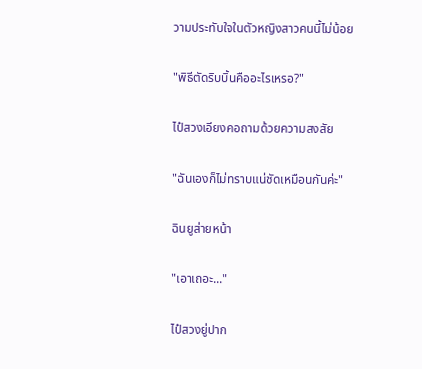วามประทับใจในตัวหญิงสาวคนนี้ไม่น้อย

"พิธีตัดริบบิ้นคืออะไรเหรอ?"

ไป๋สวงเอียงคอถามด้วยความสงสัย

"ฉันเองก็ไม่ทราบแน่ชัดเหมือนกันค่ะ"

ฉินยูส่ายหน้า

"เอาเถอะ..."

ไป๋สวงยู่ปาก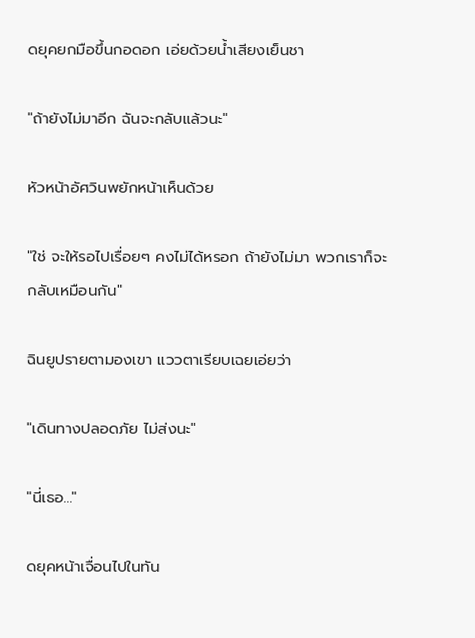ดยุคยกมือขึ้นกอดอก เอ่ยด้วยน้ำเสียงเย็นชา

"ถ้ายังไม่มาอีก ฉันจะกลับแล้วนะ"

หัวหน้าอัศวินพยักหน้าเห็นด้วย

"ใช่ จะให้รอไปเรื่อยๆ คงไม่ได้หรอก ถ้ายังไม่มา พวกเราก็จะกลับเหมือนกัน"

ฉินยูปรายตามองเขา แววตาเรียบเฉยเอ่ยว่า

"เดินทางปลอดภัย ไม่ส่งนะ"

"นี่เธอ..."

ดยุคหน้าเจื่อนไปในทัน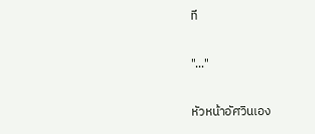ที

"..."

หัวหน้าอัศวินเอง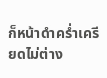ก็หน้าดำคร่ำเครียดไม่ต่าง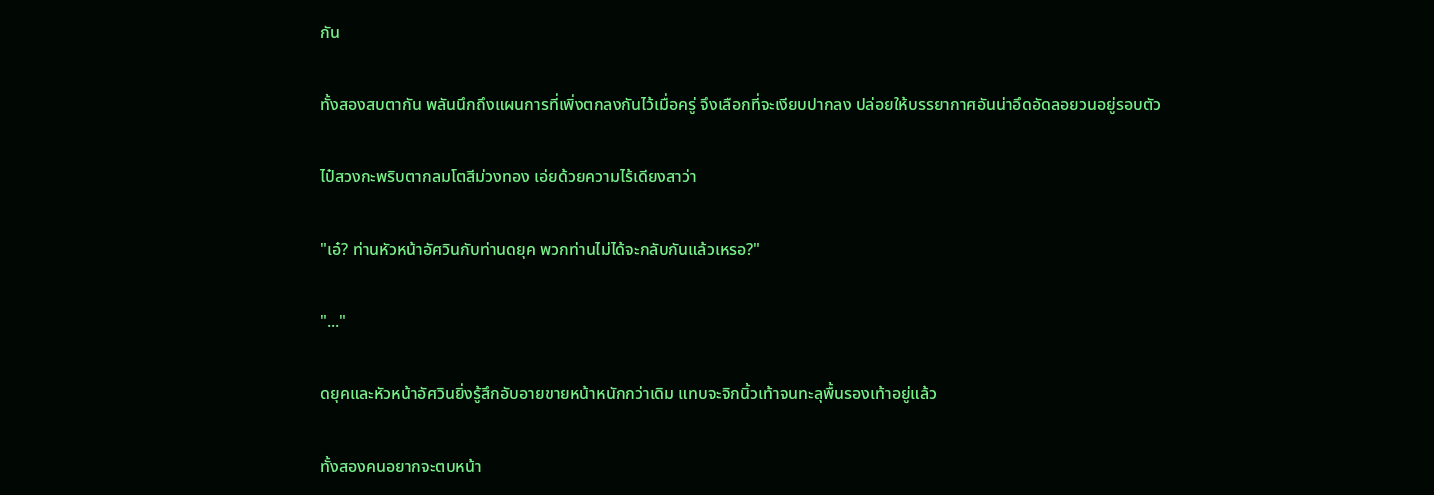กัน

ทั้งสองสบตากัน พลันนึกถึงแผนการที่เพิ่งตกลงกันไว้เมื่อครู่ จึงเลือกที่จะเงียบปากลง ปล่อยให้บรรยากาศอันน่าอึดอัดลอยวนอยู่รอบตัว

ไป๋สวงกะพริบตากลมโตสีม่วงทอง เอ่ยด้วยความไร้เดียงสาว่า

"เอ๋? ท่านหัวหน้าอัศวินกับท่านดยุค พวกท่านไม่ได้จะกลับกันแล้วเหรอ?"

"..."

ดยุคและหัวหน้าอัศวินยิ่งรู้สึกอับอายขายหน้าหนักกว่าเดิม แทบจะจิกนิ้วเท้าจนทะลุพื้นรองเท้าอยู่แล้ว

ทั้งสองคนอยากจะตบหน้า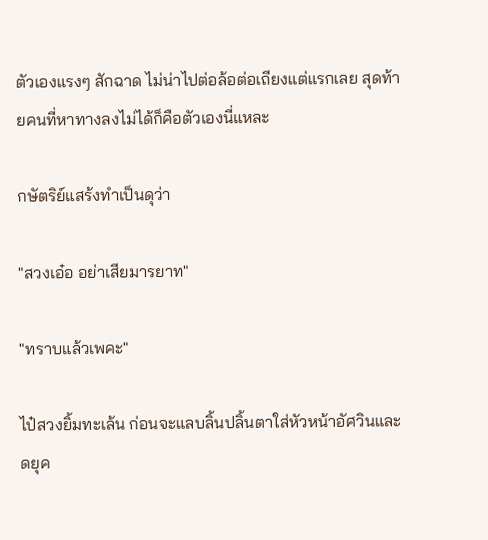ตัวเองแรงๆ สักฉาด ไม่น่าไปต่อล้อต่อเถียงแต่แรกเลย สุดท้ายคนที่หาทางลงไม่ได้ก็คือตัวเองนี่แหละ

กษัตริย์แสร้งทำเป็นดุว่า

"สวงเอ๋อ อย่าเสียมารยาท"

"ทราบแล้วเพคะ"

ไป๋สวงยิ้มทะเล้น ก่อนจะแลบลิ้นปลิ้นตาใส่หัวหน้าอัศวินและดยุค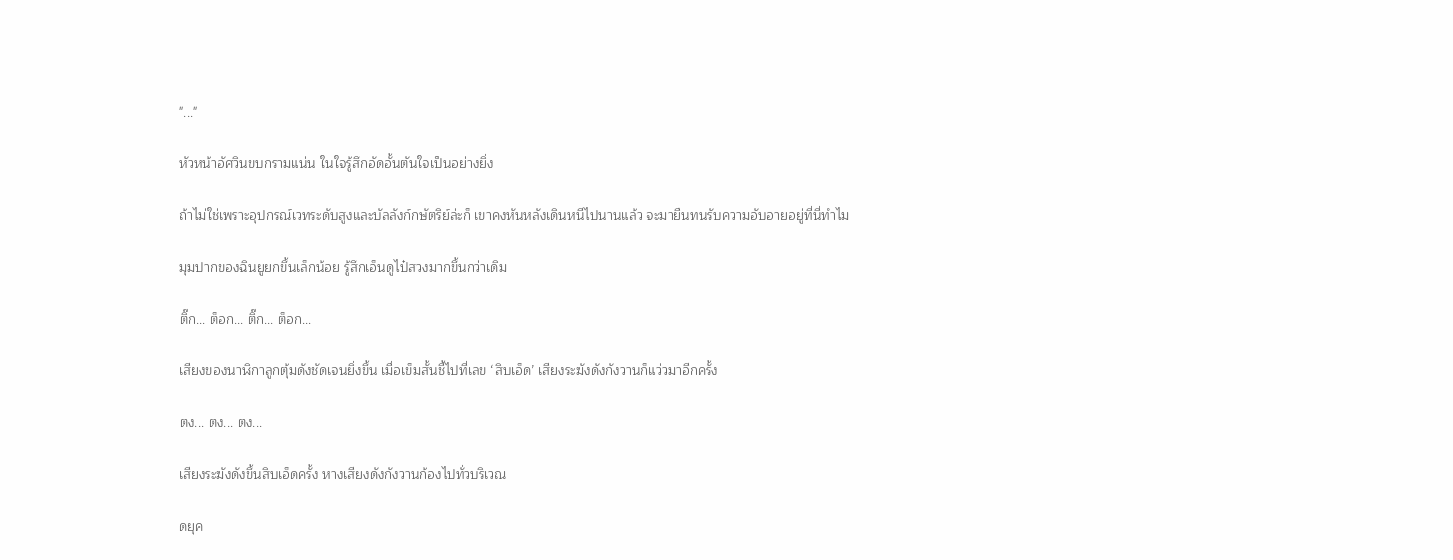"..."

หัวหน้าอัศวินขบกรามแน่น ในใจรู้สึกอัดอั้นตันใจเป็นอย่างยิ่ง

ถ้าไม่ใช่เพราะอุปกรณ์เวทระดับสูงและบัลลังก์กษัตริย์ล่ะก็ เขาคงหันหลังเดินหนีไปนานแล้ว จะมายืนทนรับความอับอายอยู่ที่นี่ทำไม

มุมปากของฉินยูยกขึ้นเล็กน้อย รู้สึกเอ็นดูไป๋สวงมากขึ้นกว่าเดิม

ติ๊ก... ต็อก... ติ๊ก... ต็อก...

เสียงของนาฬิกาลูกตุ้มดังชัดเจนยิ่งขึ้น เมื่อเข็มสั้นชี้ไปที่เลข ‘สิบเอ็ด’ เสียงระฆังดังกังวานก็แว่วมาอีกครั้ง

ตง... ตง... ตง...

เสียงระฆังดังขึ้นสิบเอ็ดครั้ง หางเสียงดังกังวานก้องไปทั่วบริเวณ

ดยุค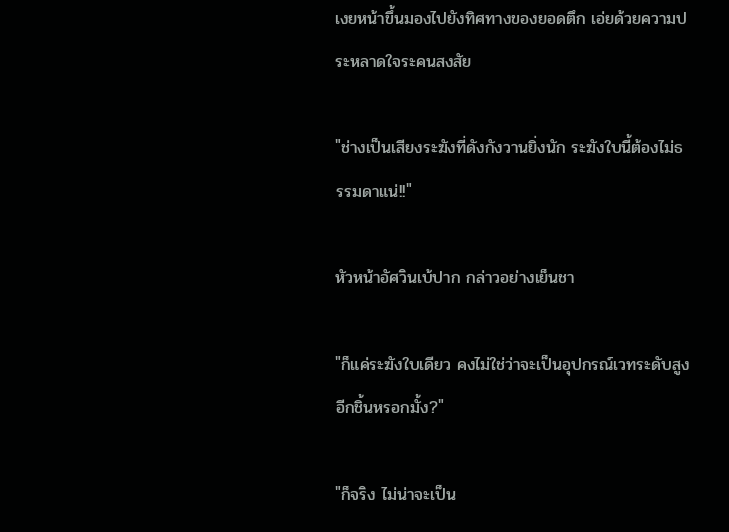เงยหน้าขึ้นมองไปยังทิศทางของยอดตึก เอ่ยด้วยความประหลาดใจระคนสงสัย

"ช่างเป็นเสียงระฆังที่ดังกังวานยิ่งนัก ระฆังใบนี้ต้องไม่ธรรมดาแน่!!"

หัวหน้าอัศวินเบ้ปาก กล่าวอย่างเย็นชา

"ก็แค่ระฆังใบเดียว คงไม่ใช่ว่าจะเป็นอุปกรณ์เวทระดับสูงอีกชิ้นหรอกมั้ง?"

"ก็จริง ไม่น่าจะเป็น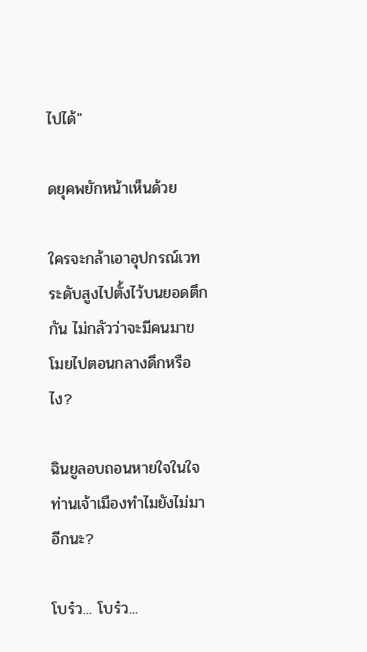ไปได้"

ดยุคพยักหน้าเห็นด้วย

ใครจะกล้าเอาอุปกรณ์เวทระดับสูงไปตั้งไว้บนยอดตึกกัน ไม่กลัวว่าจะมีคนมาขโมยไปตอนกลางดึกหรือไง?

ฉินยูลอบถอนหายใจในใจ ท่านเจ้าเมืองทำไมยังไม่มาอีกนะ?

โบร๋ว... โบร๋ว...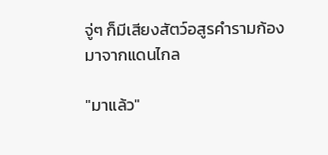จู่ๆ ก็มีเสียงสัตว์อสูรคำรามก้องมาจากแดนไกล

"มาแล้ว"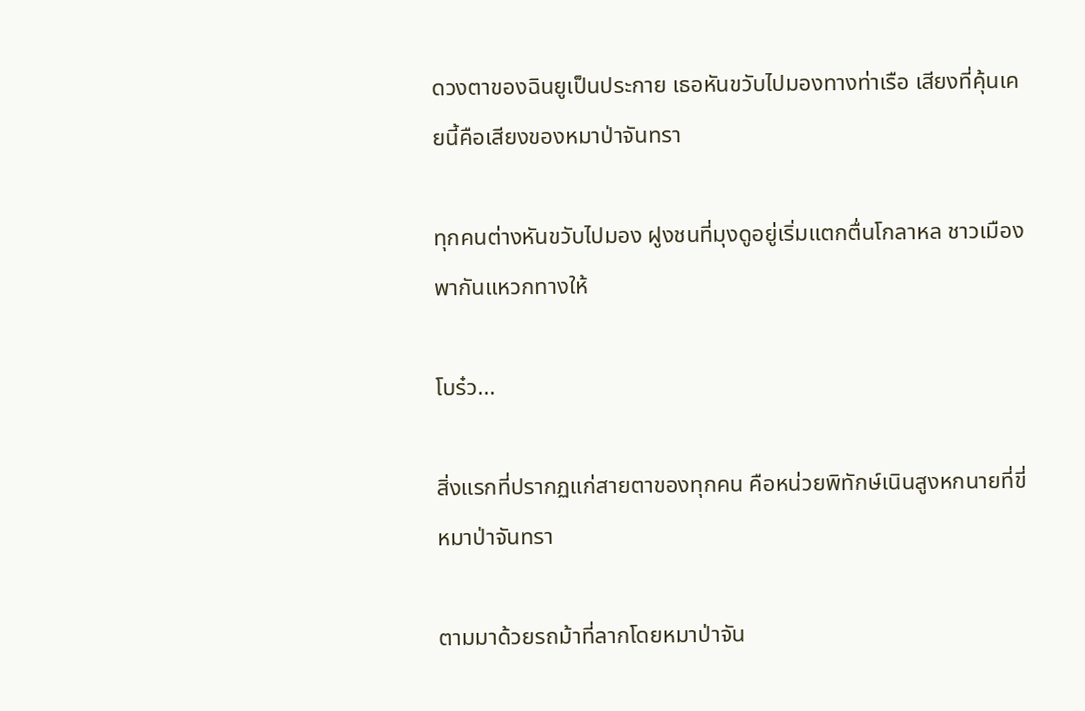ดวงตาของฉินยูเป็นประกาย เธอหันขวับไปมองทางท่าเรือ เสียงที่คุ้นเคยนี้คือเสียงของหมาป่าจันทรา

ทุกคนต่างหันขวับไปมอง ฝูงชนที่มุงดูอยู่เริ่มแตกตื่นโกลาหล ชาวเมืองพากันแหวกทางให้

โบร๋ว...

สิ่งแรกที่ปรากฏแก่สายตาของทุกคน คือหน่วยพิทักษ์เนินสูงหกนายที่ขี่หมาป่าจันทรา

ตามมาด้วยรถม้าที่ลากโดยหมาป่าจัน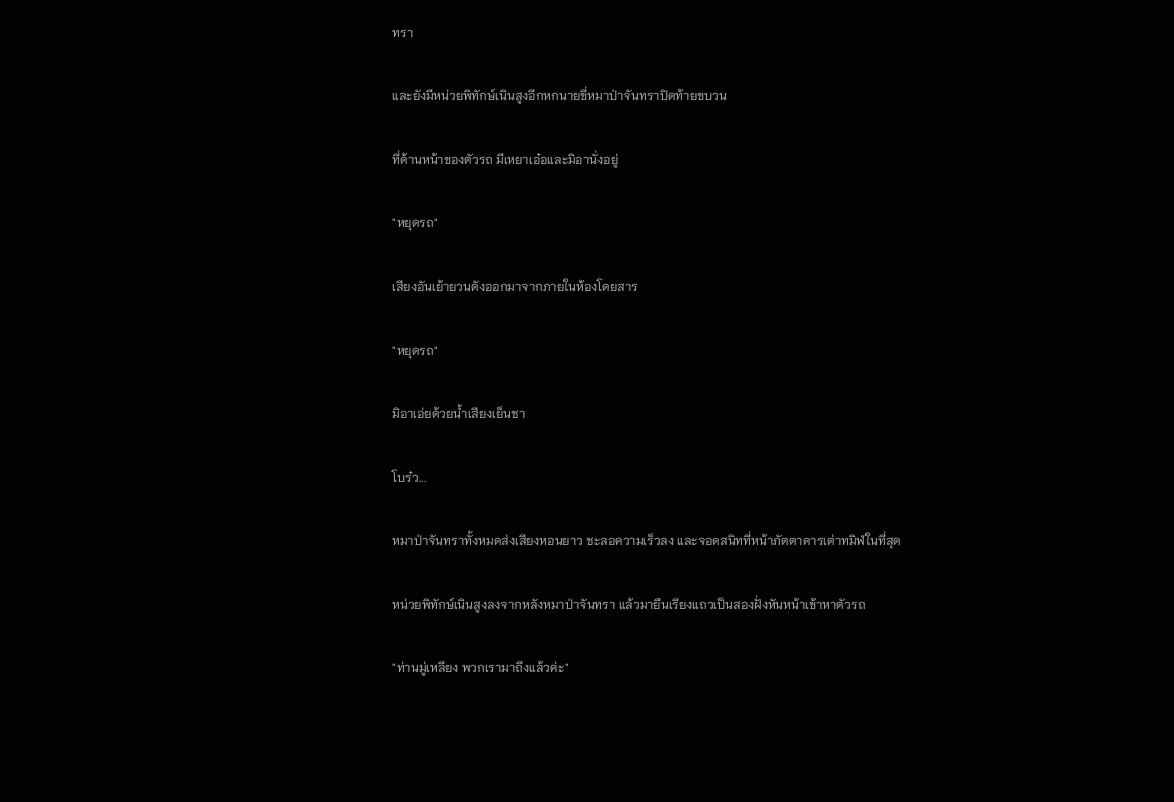ทรา

และยังมีหน่วยพิทักษ์เนินสูงอีกหกนายขี่หมาป่าจันทราปิดท้ายขบวน

ที่ด้านหน้าของตัวรถ มีเหยาเอ๋อและมิอานั่งอยู่

"หยุดรถ"

เสียงอันเย้ายวนดังออกมาจากภายในห้องโดยสาร

"หยุดรถ"

มิอาเอ่ยด้วยน้ำเสียงเย็นชา

โบร๋ว...

หมาป่าจันทราทั้งหมดส่งเสียงหอนยาว ชะลอความเร็วลง และจอดสนิทที่หน้าภัตตาคารเต่าทมิฬในที่สุด

หน่วยพิทักษ์เนินสูงลงจากหลังหมาป่าจันทรา แล้วมายืนเรียงแถวเป็นสองฝั่งหันหน้าเข้าหาตัวรถ

"ท่านมู่เหลียง พวกเรามาถึงแล้วค่ะ"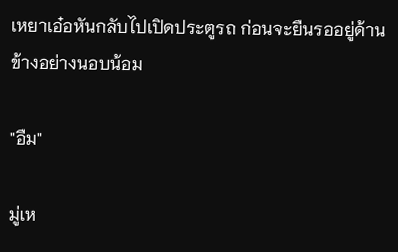เหยาเอ๋อหันกลับไปเปิดประตูรถ ก่อนจะยืนรออยู่ด้านข้างอย่างนอบน้อม

"อืม"

มู่เห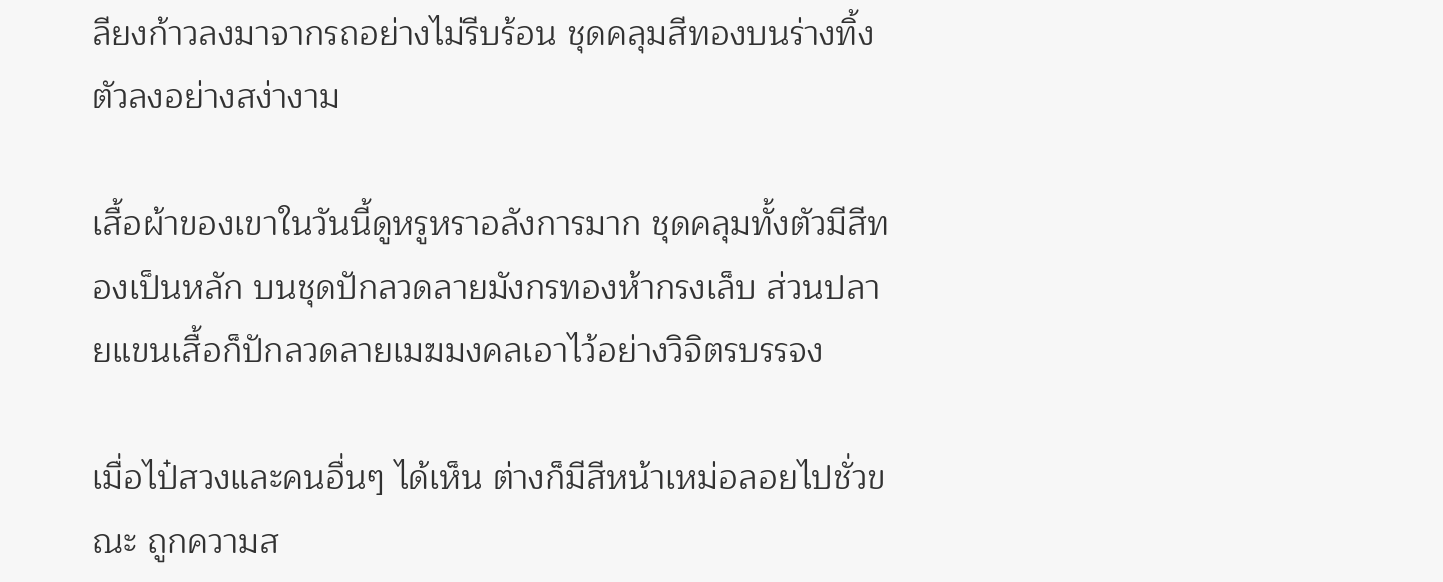ลียงก้าวลงมาจากรถอย่างไม่รีบร้อน ชุดคลุมสีทองบนร่างทิ้งตัวลงอย่างสง่างาม

เสื้อผ้าของเขาในวันนี้ดูหรูหราอลังการมาก ชุดคลุมทั้งตัวมีสีทองเป็นหลัก บนชุดปักลวดลายมังกรทองห้ากรงเล็บ ส่วนปลายแขนเสื้อก็ปักลวดลายเมฆมงคลเอาไว้อย่างวิจิตรบรรจง

เมื่อไป๋สวงและคนอื่นๆ ได้เห็น ต่างก็มีสีหน้าเหม่อลอยไปชั่วขณะ ถูกความส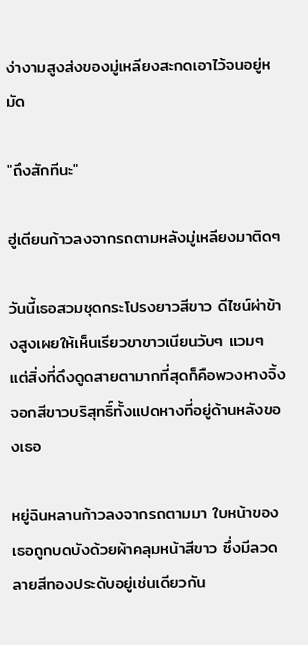ง่างามสูงส่งของมู่เหลียงสะกดเอาไว้จนอยู่หมัด

"ถึงสักทีนะ"

ฮู่เตียนก้าวลงจากรถตามหลังมู่เหลียงมาติดๆ

วันนี้เธอสวมชุดกระโปรงยาวสีขาว ดีไซน์ผ่าข้างสูงเผยให้เห็นเรียวขาขาวเนียนวับๆ แวมๆ แต่สิ่งที่ดึงดูดสายตามากที่สุดก็คือพวงหางจิ้งจอกสีขาวบริสุทธิ์ทั้งแปดหางที่อยู่ด้านหลังของเธอ

หยู่ฉินหลานก้าวลงจากรถตามมา ใบหน้าของเธอถูกบดบังด้วยผ้าคลุมหน้าสีขาว ซึ่งมีลวดลายสีทองประดับอยู่เช่นเดียวกัน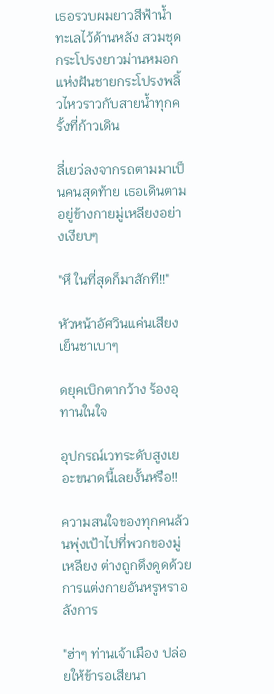เธอรวบผมยาวสีฟ้าน้ำทะเลไว้ด้านหลัง สวมชุดกระโปรงยาวม่านหมอกแห่งฝันชายกระโปรงพลิ้วไหวราวกับสายน้ำทุกครั้งที่ก้าวเดิน

ลี่เยว่ลงจากรถตามมาเป็นคนสุดท้าย เธอเดินตามอยู่ข้างกายมู่เหลียงอย่างเงียบๆ

"หึ ในที่สุดก็มาสักที!!"

หัวหน้าอัศวินแค่นเสียงเย็นชาเบาๆ

ดยุคเบิกตากว้าง ร้องอุทานในใจ

อุปกรณ์เวทระดับสูงเยอะขนาดนี้เลยงั้นหรือ!!

ความสนใจของทุกคนล้วนพุ่งเป้าไปที่พวกของมู่เหลียง ต่างถูกดึงดูดด้วยการแต่งกายอันหรูหราอลังการ

"ฮ่าๆ ท่านเจ้าเมือง ปล่อยให้ข้ารอเสียนา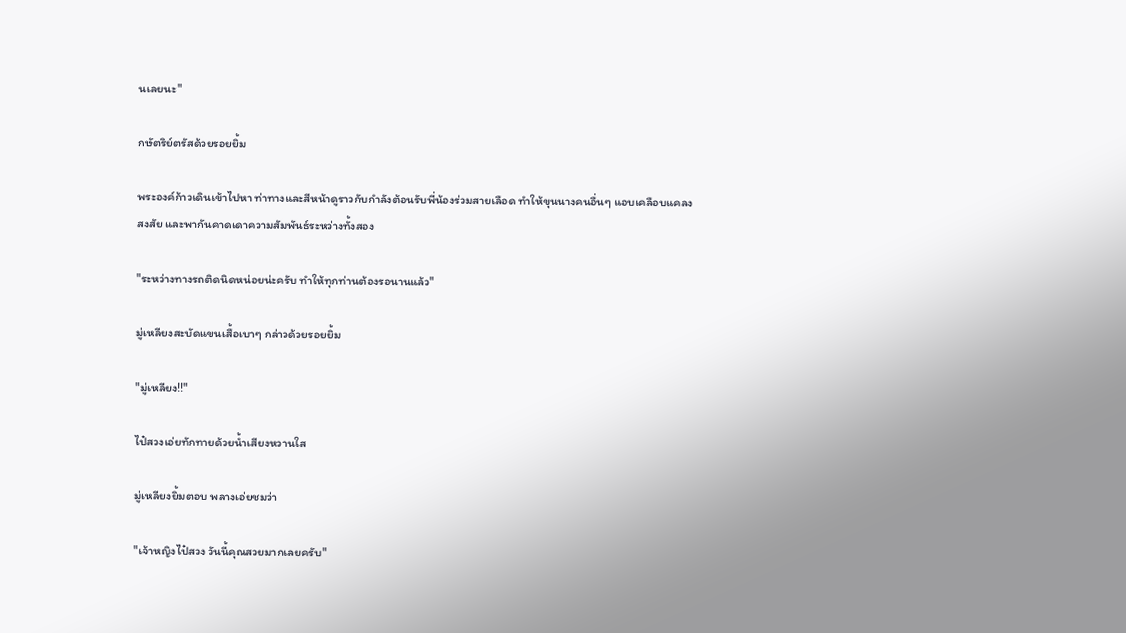นเลยนะ"

กษัตริย์ตรัสด้วยรอยยิ้ม

พระองค์ก้าวเดินเข้าไปหา ท่าทางและสีหน้าดูราวกับกำลังต้อนรับพี่น้องร่วมสายเลือด ทำให้ขุนนางคนอื่นๆ แอบเคลือบแคลงสงสัย และพากันคาดเดาความสัมพันธ์ระหว่างทั้งสอง

"ระหว่างทางรถติดนิดหน่อยน่ะครับ ทำให้ทุกท่านต้องรอนานแล้ว"

มู่เหลียงสะบัดแขนเสื้อเบาๆ กล่าวด้วยรอยยิ้ม

"มู่เหลียง!!"

ไป๋สวงเอ่ยทักทายด้วยน้ำเสียงหวานใส

มู่เหลียงยิ้มตอบ พลางเอ่ยชมว่า

"เจ้าหญิงไป๋สวง วันนี้คุณสวยมากเลยครับ"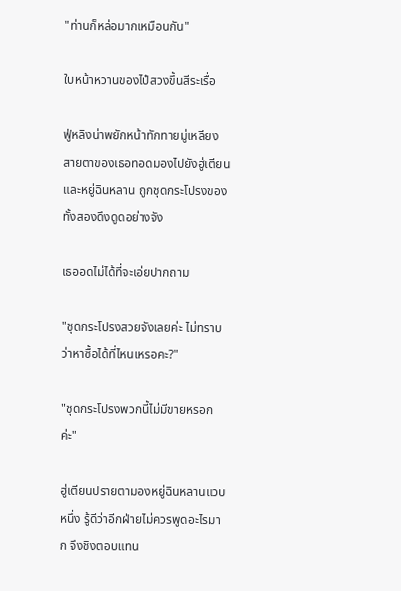"ท่านก็หล่อมากเหมือนกัน"

ใบหน้าหวานของไป๋สวงขึ้นสีระเรื่อ

ฟู่หลิงน่าพยักหน้าทักทายมู่เหลียง สายตาของเธอทอดมองไปยังฮู่เตียนและหยู่ฉินหลาน ถูกชุดกระโปรงของทั้งสองดึงดูดอย่างจัง

เธออดไม่ได้ที่จะเอ่ยปากถาม

"ชุดกระโปรงสวยจังเลยค่ะ ไม่ทราบว่าหาซื้อได้ที่ไหนเหรอคะ?"

"ชุดกระโปรงพวกนี้ไม่มีขายหรอกค่ะ"

ฮู่เตียนปรายตามองหยู่ฉินหลานแวบหนึ่ง รู้ดีว่าอีกฝ่ายไม่ควรพูดอะไรมาก จึงชิงตอบแทน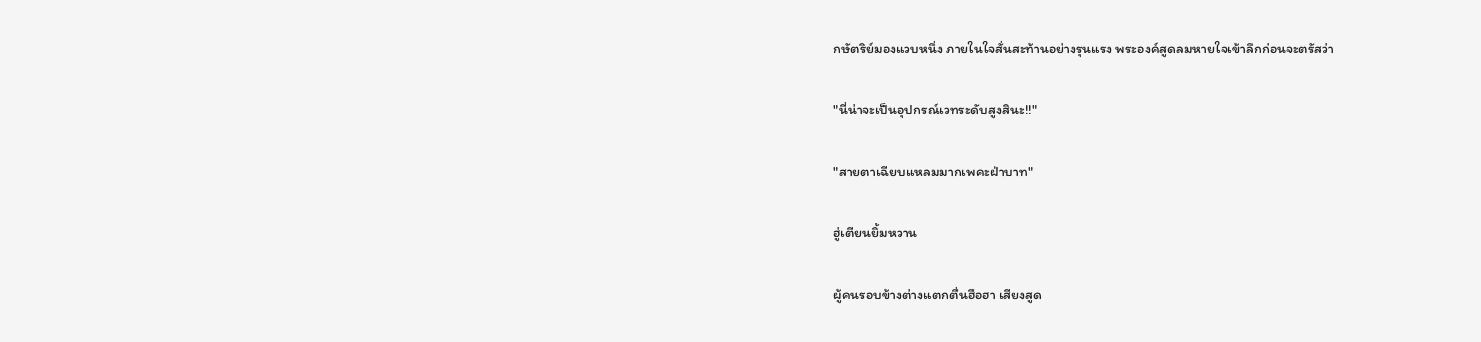กษัตริย์มองแวบหนึ่ง ภายในใจสั่นสะท้านอย่างรุนแรง พระองค์สูดลมหายใจเข้าลึกก่อนจะตรัสว่า

"นี่น่าจะเป็นอุปกรณ์เวทระดับสูงสินะ!!"

"สายตาเฉียบแหลมมากเพคะฝ่าบาท"

ฮู่เตียนยิ้มหวาน

ผู้คนรอบข้างต่างแตกตื่นฮือฮา เสียงสูด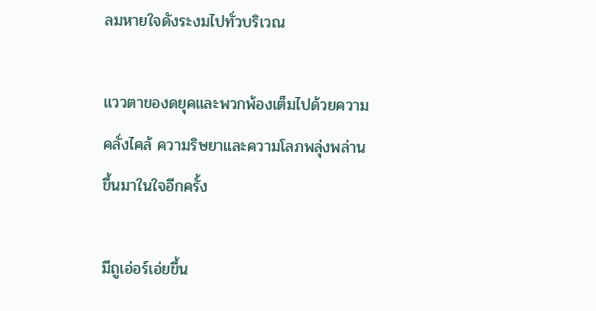ลมหายใจดังระงมไปทั่วบริเวณ

แววตาของดยุคและพวกพ้องเต็มไปด้วยความคลั่งไคล้ ความริษยาและความโลภพลุ่งพล่านขึ้นมาในใจอีกครั้ง

มีถูเอ่อร์เอ่ยขึ้น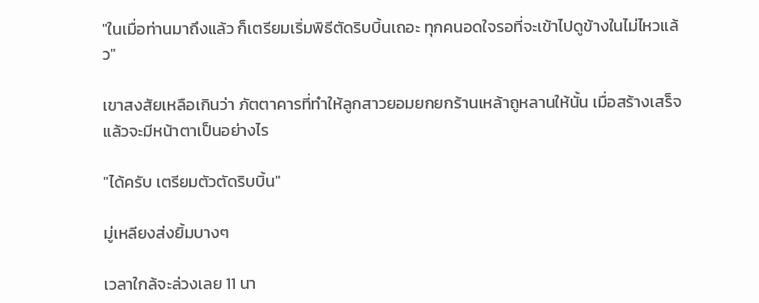"ในเมื่อท่านมาถึงแล้ว ก็เตรียมเริ่มพิธีตัดริบบิ้นเถอะ ทุกคนอดใจรอที่จะเข้าไปดูข้างในไม่ไหวแล้ว"

เขาสงสัยเหลือเกินว่า ภัตตาคารที่ทำให้ลูกสาวยอมยกยกร้านเหล้าถูหลานให้นั้น เมื่อสร้างเสร็จแล้วจะมีหน้าตาเป็นอย่างไร

"ได้ครับ เตรียมตัวตัดริบบิ้น"

มู่เหลียงส่งยิ้มบางๆ

เวลาใกล้จะล่วงเลย 11 นา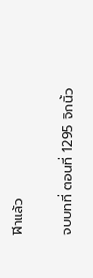ฬิาแล้ว

จบบทที่ ตอนที่ 1295 จิกนิ้ว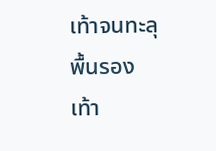เท้าจนทะลุพื้นรองเท้า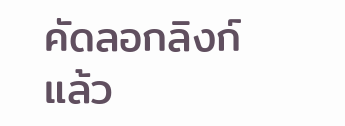คัดลอกลิงก์แล้ว